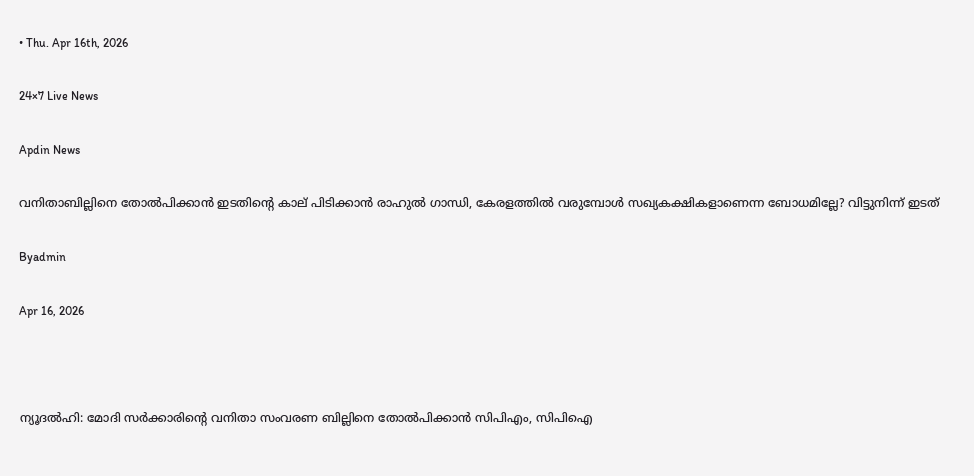• Thu. Apr 16th, 2026

24×7 Live News

Apdin News

വനിതാബില്ലിനെ തോല്‍പിക്കാന്‍ ഇടതിന്റെ കാല് പിടിക്കാന്‍ രാഹുല്‍ ഗാന്ധി, കേരളത്തില്‍ വരുമ്പോള്‍ സഖ്യകക്ഷികളാണെന്ന ബോധമില്ലേ? വിട്ടുനിന്ന് ഇടത്

Byadmin

Apr 16, 2026



ന്യൂദല്‍ഹി: മോദി സര്‍ക്കാരിന്റെ വനിതാ സംവരണ ബില്ലിനെ തോല്‍പിക്കാന്‍ സിപിഎം, സിപിഐ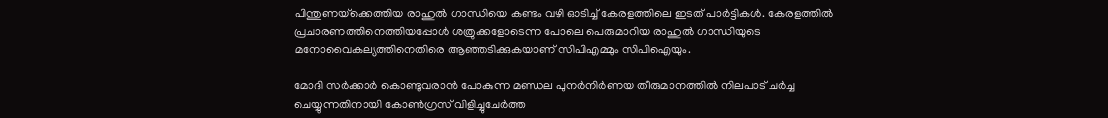പിന്തുണയ്‌ക്കെത്തിയ രാഹുല്‍ ഗാന്ധിയെ കണ്ടം വഴി ഓടിച്ച് കേരളത്തിലെ ഇടത് പാര്‍ട്ടികള്‍. കേരളത്തില്‍ പ്രചാരണത്തിനെത്തിയപ്പോള്‍ ശത്രുക്കളോടെന്ന പോലെ പെരുമാറിയ രാഹുല്‍ ഗാന്ധിയുടെ മനോവൈകല്യത്തിനെതിരെ ആഞ്ഞടിക്കുകയാണ് സിപിഎമ്മും സിപിഐയും.

മോദി സര്‍ക്കാര്‍ കൊണ്ടുവരാന്‍ പോകുന്ന മണ്ഡല പുനർനിർണയ തീരുമാനത്തില്‍ നിലപാട് ചർച്ച ചെയ്യുന്നതിനായി കോൺഗ്രസ് വിളിച്ചുചേർത്ത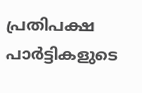പ്രതിപക്ഷ പാർട്ടികളുടെ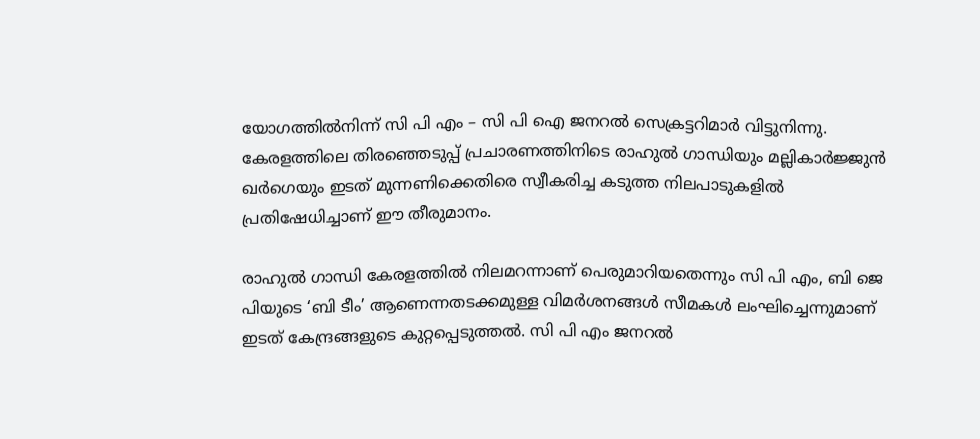യോഗത്തിൽനിന്ന് സി പി എം – സി പി ഐ ജനറൽ സെക്രട്ടറിമാർ വിട്ടുനിന്നു. കേരളത്തിലെ തിരഞ്ഞെടുപ്പ് പ്രചാരണത്തിനിടെ രാഹുൽ ഗാന്ധിയും മല്ലികാർജ്ജുൻ ഖർഗെയും ഇടത് മുന്നണിക്കെതിരെ സ്വീകരിച്ച കടുത്ത നിലപാടുകളിൽ പ്രതിഷേധിച്ചാണ് ഈ തീരുമാനം.

രാഹുൽ ഗാന്ധി കേരളത്തിൽ നിലമറന്നാണ് പെരുമാറിയതെന്നും സി പി എം, ബി ജെ പിയുടെ ‘ബി ടീം’ ആണെന്നതടക്കമുള്ള വിമർശനങ്ങൾ സീമകൾ ലംഘിച്ചെന്നുമാണ് ഇടത് കേന്ദ്രങ്ങളുടെ കുറ്റപ്പെടുത്തൽ. സി പി എം ജനറൽ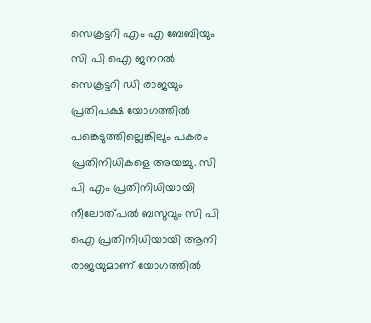സെക്രട്ടറി എം എ ബേബിയും സി പി ഐ ജനറൽ സെക്രട്ടറി ഡി രാജയും പ്രതിപക്ഷ യോഗത്തിൽ പങ്കെടുത്തില്ലെങ്കിലും പകരം പ്രതിനിധികളെ അയച്ചു. സി പി എം പ്രതിനിധിയായി നീലോത്പൽ ബസുവും സി പി ഐ പ്രതിനിധിയായി ആനി രാജയുമാണ് യോഗത്തിൽ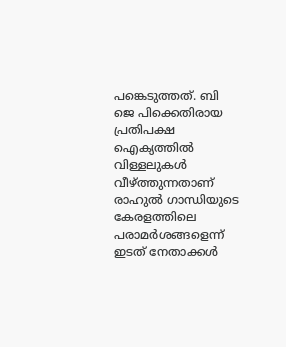പങ്കെടുത്തത്. ബി ജെ പിക്കെതിരായ പ്രതിപക്ഷ ഐക്യത്തിൽ വിള്ളലുകൾ വീഴ്‌ത്തുന്നതാണ് രാഹുൽ ഗാന്ധിയുടെ കേരളത്തിലെ പരാമർശങ്ങളെന്ന് ഇടത് നേതാക്കൾ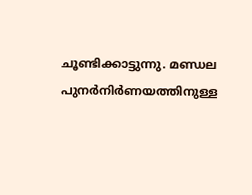ചൂണ്ടിക്കാട്ടുന്നു. മണ്ഡല പുനർനിർണയത്തിനുള്ള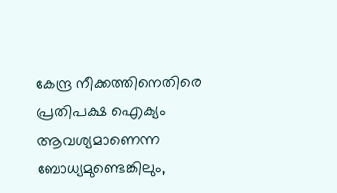കേന്ദ്ര നീക്കത്തിനെതിരെ പ്രതിപക്ഷ ഐക്യം ആവശ്യമാണെന്ന ബോധ്യമുണ്ടെങ്കിലും,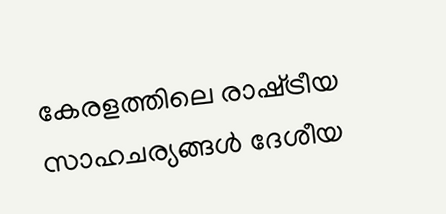കേരളത്തിലെ രാഷ്‌ട്രീയ സാഹചര്യങ്ങൾ ദേശീയ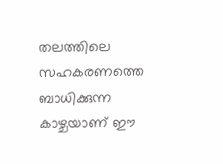തലത്തിലെ സഹകരണത്തെ ബാധിക്കുന്ന കാഴ്ചയാണ് ഈ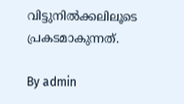വിട്ടുനിൽക്കലിലൂടെ പ്രകടമാകുന്നത്.

By admin